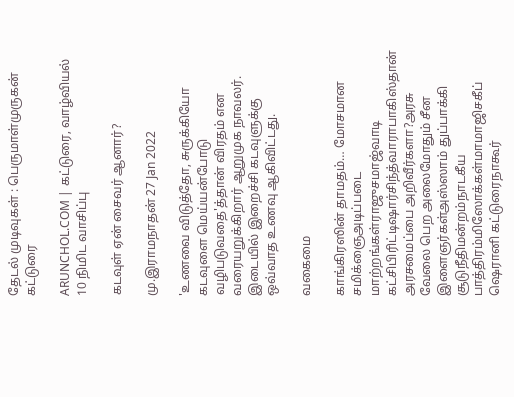தேடல் முடிவுகள் : பெருமாள்முருகன் கட்டுரை

ARUNCHOL.COM | கட்டுரை, வாழ்வியல் 10 நிமிட வாசிப்பு

கடவுள் ஏன் சைவர் ஆனார்?

மு.இராமநாதன் 27 Jan 2022

'உணவை விடுத்தோ, சுருக்கியோ கடவுளை மெய்யன்போடு வழிபடுவதை'த்தான் விரதம் என வரையறுக்கிறார் ஆறுமுக நாவலர். இடையில் இறைச்சி கடவுளுக்கு ஒவ்வாத உணவு ஆகிவிட்டது.

வகைமை

காங்கிரஸின் தாமதம்… மோசமான சமிக்ஞைஅடிப்படை மாற்றங்கள்ராஜுசமாஜ்வாடி கட்சிபிரிட்டிஷார்சிந்த்வாராபாகிஸ்தான் அரசமைப்பை அறிவீர்களா?அரசு வேலை பெற அலைமோதும் சீன இளைஞர்கள்அஸ்ஸாம் துப்பாக்கி சூடுநீதிமன்றம்நாடகீய பாத்திரம்மிஸோக்கள்மாமாஜிசகீப் ஷெரானி கட்டுரைநாகூர்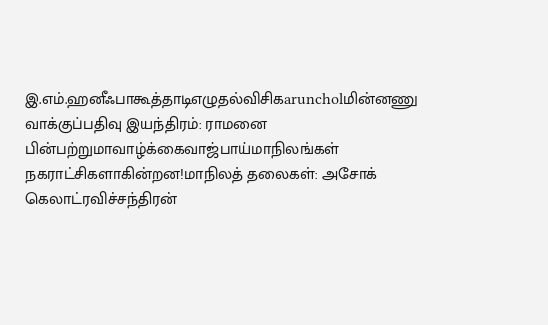இ.எம்.ஹனீஃபாகூத்தாடிஎழுதல்விசிகaruncholமின்னணு வாக்குப்பதிவு இயந்திரம்: ராமனை பின்பற்றுமாவாழ்க்கைவாஜ்பாய்மாநிலங்கள் நகராட்சிகளாகின்றன!மாநிலத் தலைகள்: அசோக் கெலாட்ரவிச்சந்திரன்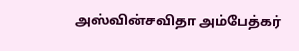அஸ்வின்சவிதா அம்பேத்கர்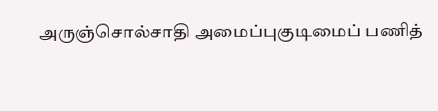அருஞ்சொல்சாதி அமைப்புகுடிமைப் பணித்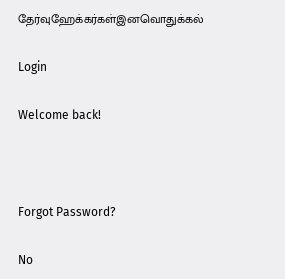தேர்வுஹேக்கர்கள்இனவொதுக்கல்

Login

Welcome back!



Forgot Password?

No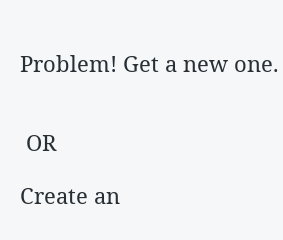Problem! Get a new one.


 OR

Create an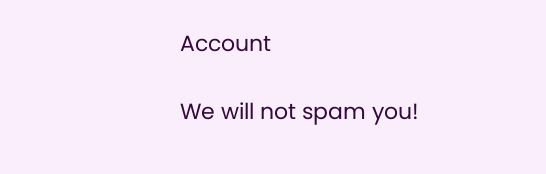Account

We will not spam you!